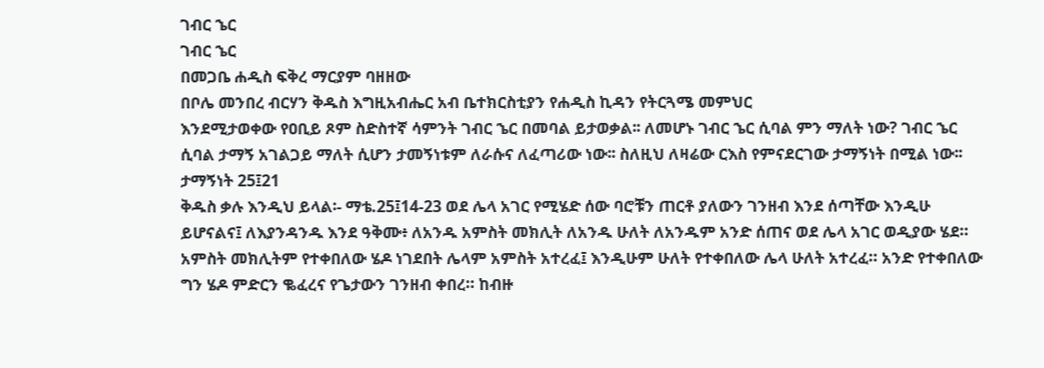ገብር ኄር
ገብር ኄር
በመጋቤ ሐዲስ ፍቅረ ማርያም ባዘዘው
በቦሌ መንበረ ብርሃን ቅዱስ እግዚአብሔር አብ ቤተክርስቲያን የሐዲስ ኪዳን የትርጓሜ መምህር
እንደሚታወቀው የዐቢይ ጾም ስድስተኛ ሳምንት ገብር ኄር በመባል ይታወቃል፡፡ ለመሆኑ ገብር ኄር ሲባል ምን ማለት ነው? ገብር ኄር ሲባል ታማኝ አገልጋይ ማለት ሲሆን ታመኝነቱም ለራሱና ለፈጣሪው ነው፡፡ ስለዚህ ለዛሬው ርእስ የምናደርገው ታማኝነት በሚል ነው፡፡
ታማኝነት 25፤21
ቅዱስ ቃሉ እንዲህ ይላል፡- ማቴ.25፤14-23 ወደ ሌላ አገር የሚሄድ ሰው ባሮቹን ጠርቶ ያለውን ገንዘብ እንደ ሰጣቸው እንዲሁ ይሆናልና፤ ለእያንዳንዱ እንደ ዓቅሙ፥ ለአንዱ አምስት መክሊት ለአንዱ ሁለት ለአንዱም አንድ ሰጠና ወደ ሌላ አገር ወዲያው ሄደ። አምስት መክሊትም የተቀበለው ሄዶ ነገደበት ሌላም አምስት አተረፈ፤ እንዲሁም ሁለት የተቀበለው ሌላ ሁለት አተረፈ። አንድ የተቀበለው ግን ሄዶ ምድርን ቈፈረና የጌታውን ገንዘብ ቀበረ። ከብዙ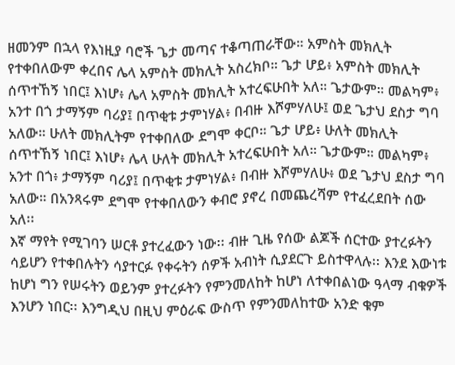ዘመንም በኋላ የእነዚያ ባሮች ጌታ መጣና ተቆጣጠራቸው። አምስት መክሊት የተቀበለውም ቀረበና ሌላ አምስት መክሊት አስረክቦ። ጌታ ሆይ፥ አምስት መክሊት ሰጥተኸኝ ነበር፤ እነሆ፥ ሌላ አምስት መክሊት አተረፍሁበት አለ። ጌታውም። መልካም፥ አንተ በጎ ታማኝም ባሪያ፤ በጥቂቱ ታምነሃል፥ በብዙ እሾምሃለሁ፤ ወደ ጌታህ ደስታ ግባ አለው። ሁለት መክሊትም የተቀበለው ደግሞ ቀርቦ። ጌታ ሆይ፥ ሁለት መክሊት ሰጥተኸኝ ነበር፤ እነሆ፥ ሌላ ሁለት መክሊት አተረፍሁበት አለ። ጌታውም። መልካም፥ አንተ በጎ፥ ታማኝም ባሪያ፤ በጥቂቱ ታምነሃል፥ በብዙ እሾምሃለሁ፥ ወደ ጌታህ ደስታ ግባ አለው። በአንጻሩም ደግሞ የተቀበለውን ቀብሮ ያኖረ በመጨረሻም የተፈረደበት ሰው አለ፡፡
እኛ ማየት የሚገባን ሠርቶ ያተረፈውን ነው፡፡ ብዙ ጊዜ የሰው ልጆች ሰርተው ያተረፉትን ሳይሆን የተቀበሉትን ሳያተርፉ የቀሩትን ሰዎች አብነት ሲያደርጉ ይስተዋላሉ፡፡ እንደ እውነቱ ከሆነ ግን የሠሩትን ወይንም ያተረፉትን የምንመለከት ከሆነ ለተቀበልነው ዓላማ ብቁዎች እንሆን ነበር፡፡ እንግዲህ በዚህ ምዕራፍ ውስጥ የምንመለከተው አንድ ቁም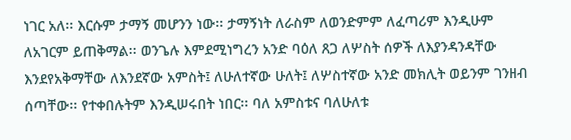ነገር አለ፡፡ እርሱም ታማኝ መሆንን ነው፡፡ ታማኝነት ለራስም ለወንድምም ለፈጣሪም እንዲሁም ለአገርም ይጠቅማል፡፡ ወንጌሉ እምደሚነግረን አንድ ባዕለ ጸጋ ለሦስት ሰዎች ለእያንዳንዳቸው እንደየአቅማቸው ለእንደኛው አምስት፤ ለሁለተኛው ሁለት፤ ለሦስተኛው አንድ መክሊት ወይንም ገንዘብ ሰጣቸው፡፡ የተቀበሉትም እንዲሠሩበት ነበር፡፡ ባለ አምስቱና ባለሁለቱ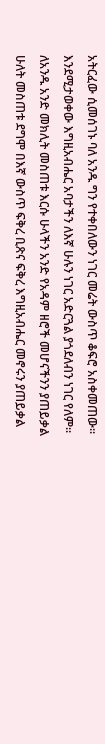አትርፈው ሲመሰገኑ ባለ አንዱ ግን የተቀበለውን ነገር መሬት ውስጥ ቆፍሮ አስቀመጠው፡፡ እንደሚታወቀው እግዚአብሔር አባታችን ለእኛ ሁሉን ነገር አድርጓል ያጎደለብን ነገር የለም፡፡ ለአንዱ አንድ መክሊት መስጠቱ እርሱ ሁላችን አንድ የአዳም ዘሮች መሆናችንን ያጠይቃል ሁለት መስጠቱ ደግሞ በእኛ ውስጥ ፍቅረ ቢጽና ፍቅረ እግዚአብሔር መኖሩን ያጠይቃል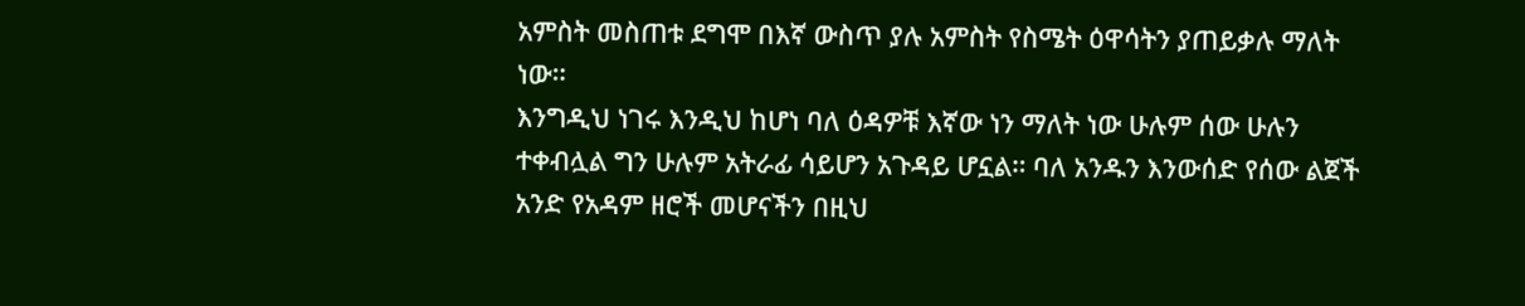አምስት መስጠቱ ደግሞ በእኛ ውስጥ ያሉ አምስት የስሜት ዕዋሳትን ያጠይቃሉ ማለት ነው፡፡
እንግዲህ ነገሩ እንዲህ ከሆነ ባለ ዕዳዎቹ እኛው ነን ማለት ነው ሁሉም ሰው ሁሉን ተቀብሏል ግን ሁሉም አትራፊ ሳይሆን አጉዳይ ሆኗል፡፡ ባለ አንዱን እንውሰድ የሰው ልጀች አንድ የአዳም ዘሮች መሆናችን በዚህ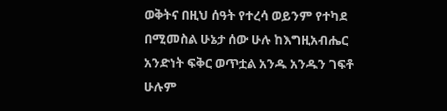ወቅትና በዚህ ሰዓት የተረሳ ወይንም የተካደ በሚመስል ሁኔታ ሰው ሁሉ ከእግዚአብሔር አንድነት ፍቅር ወጥቷል አንዱ አንዱን ገፍቶ ሁሉም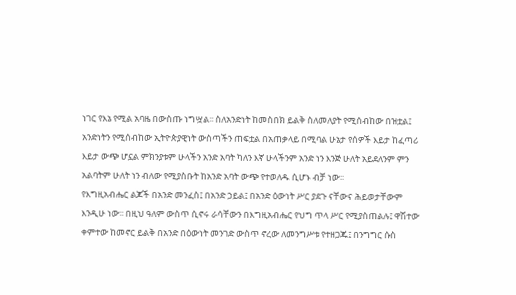ነገር የእኔ የሚል አባዜ በውስጡ ነግሧል፡፡ ስለአንድነት ከመስበክ ይልቅ ስለመለያት የሚሰብከው በዝቷል፤ አንድነትን የሚሰብከው ኢትዮጵያዊነት ውስጣችን ጠፍቷል በአጠቃላይ በሚባል ሁኔታ የሰዎች እይታ ከፈጣሪ እይታ ውጭ ሆኗል ምክንያቱም ሁላችን አንድ አባት ካለን እኛ ሁላችንም አንድ ነን እንጅ ሁለት አይደለንም ምን አልባትም ሁለት ነን ብለው የሚያስቡት ከአንድ አባት ውጭ የተወለዱ ሲሆኑ ብቻ ነው፡፡
የእግዚአብሔር ልጆች በአንድ መንፈስ፤ በአንድ ኃይል፤ በአንድ ዕውነት ሥር ያደጉ ናቸውና ሕይወታቸውም እንዲሁ ነው፡፡ በዚህ ዓለም ውስጥ ሲኖሩ ራሳቸውን በእግዚአብሔር የህግ ጥላ ሥር የሚያስጠልሉ፤ ዋሽተው ቀምተው ከመኖር ይልቅ በአንድ በዕውነት መንገድ ውስጥ ኖረው ለመንግሥቱ የተዘጋጁ፤ በንግግር ሱስ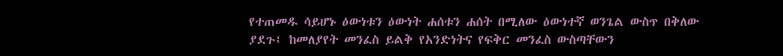የተጠመዱ ሳይሆኑ ዕውነቱን ዕውነት ሐሰቱን ሐሰት በሚለው ዕውነተኛ ወንጌል ውስጥ በቅለው ያደጉ፤ ከመለያየት መንፈስ ይልቅ የአንድነትና የፍቅር መንፈስ ውስጣቸውን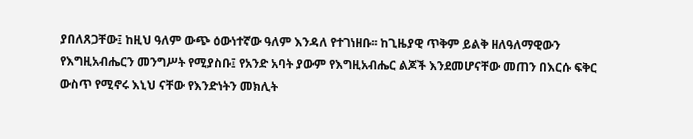ያበለጸጋቸው፤ ከዚህ ዓለም ውጭ ዕውነተኛው ዓለም እንዳለ የተገነዘቡ፡፡ ከጊዜያዊ ጥቅም ይልቅ ዘለዓለማዊውን የእግዚአብሔርን መንግሥት የሚያስቡ፤ የአንድ አባት ያውም የእግዚአብሔር ልጆች እንደመሆናቸው መጠን በእርሱ ፍቅር ውስጥ የሚኖሩ እኒህ ናቸው የእንድነትን መክሊት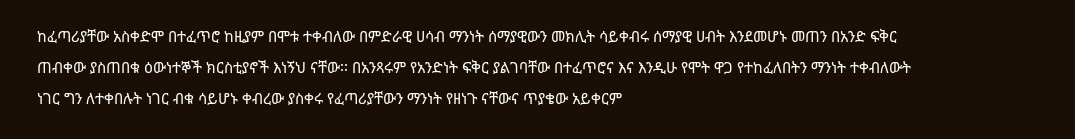ከፈጣሪያቸው አስቀድሞ በተፈጥሮ ከዚያም በሞቱ ተቀብለው በምድራዊ ሀሳብ ማንነት ሰማያዊውን መክሊት ሳይቀብሩ ሰማያዊ ሀብት እንደመሆኑ መጠን በአንድ ፍቅር ጠብቀው ያስጠበቁ ዕውነተኞች ክርስቲያኖች እነኝህ ናቸው፡፡ በአንጻሩም የአንድነት ፍቅር ያልገባቸው በተፈጥሮና እና እንዲሁ የሞት ዋጋ የተከፈለበትን ማንነት ተቀብለውት ነገር ግን ለተቀበሉት ነገር ብቁ ሳይሆኑ ቀብረው ያስቀሩ የፈጣሪያቸውን ማንነት የዘነጉ ናቸውና ጥያቄው አይቀርም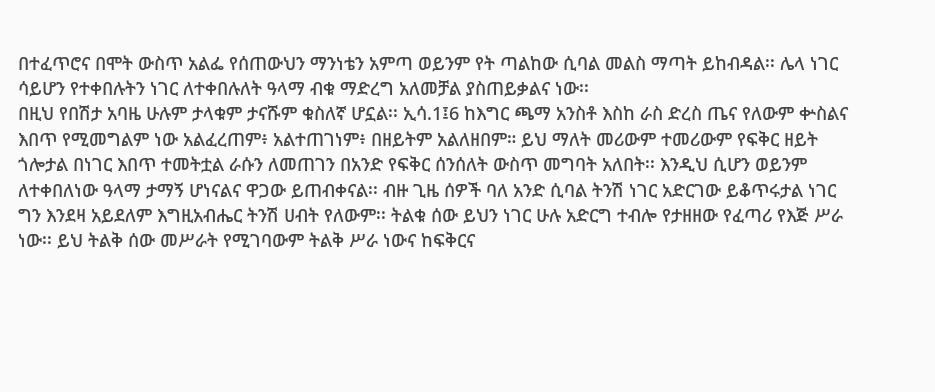በተፈጥሮና በሞት ውስጥ አልፌ የሰጠውህን ማንነቴን አምጣ ወይንም የት ጣልከው ሲባል መልስ ማጣት ይከብዳል፡፡ ሌላ ነገር ሳይሆን የተቀበሉትን ነገር ለተቀበሉለት ዓላማ ብቁ ማድረግ አለመቻል ያስጠይቃልና ነው፡፡
በዚህ የበሽታ አባዜ ሁሉም ታላቁም ታናሹም ቁስለኛ ሆኗል፡፡ ኢሳ.1፤6 ከእግር ጫማ አንስቶ እስከ ራስ ድረስ ጤና የለውም ቍስልና እበጥ የሚመግልም ነው አልፈረጠም፥ አልተጠገነም፥ በዘይትም አልለዘበም። ይህ ማለት መሪውም ተመሪውም የፍቅር ዘይት ጎሎታል በነገር እበጥ ተመትቷል ራሱን ለመጠገን በአንድ የፍቅር ሰንሰለት ውስጥ መግባት አለበት፡፡ እንዲህ ሲሆን ወይንም ለተቀበለነው ዓላማ ታማኝ ሆነናልና ዋጋው ይጠብቀናል፡፡ ብዙ ጊዜ ሰዎች ባለ አንድ ሲባል ትንሽ ነገር አድርገው ይቆጥሩታል ነገር ግን እንደዛ አይደለም እግዚአብሔር ትንሽ ሀብት የለውም፡፡ ትልቁ ሰው ይህን ነገር ሁሉ አድርግ ተብሎ የታዘዘው የፈጣሪ የእጅ ሥራ ነው፡፡ ይህ ትልቅ ሰው መሥራት የሚገባውም ትልቅ ሥራ ነውና ከፍቅርና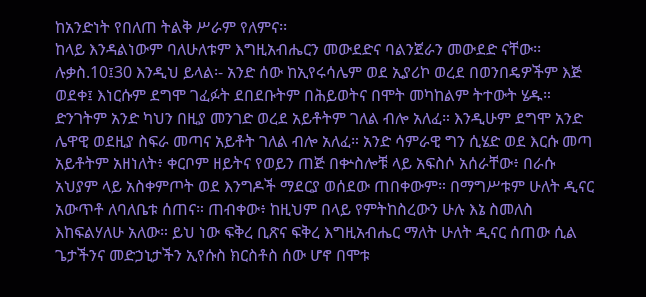ከአንድነት የበለጠ ትልቅ ሥራም የለምና፡፡
ከላይ እንዳልነውም ባለሁለቱም እግዚአብሔርን መውደድና ባልንጀራን መውደድ ናቸው፡፡ ሉቃስ.10፤30 እንዲህ ይላል፡- አንድ ሰው ከኢየሩሳሌም ወደ ኢያሪኮ ወረደ በወንበዴዎችም እጅ ወደቀ፤ እነርሱም ደግሞ ገፈፉት ደበደቡትም በሕይወትና በሞት መካከልም ትተውት ሄዱ። ድንገትም አንድ ካህን በዚያ መንገድ ወረደ አይቶትም ገለል ብሎ አለፈ። እንዲሁም ደግሞ አንድ ሌዋዊ ወደዚያ ስፍራ መጣና አይቶት ገለል ብሎ አለፈ። አንድ ሳምራዊ ግን ሲሄድ ወደ እርሱ መጣ አይቶትም አዘነለት፥ ቀርቦም ዘይትና የወይን ጠጅ በቍስሎቹ ላይ አፍስሶ አሰራቸው፥ በራሱ አህያም ላይ አስቀምጦት ወደ እንግዶች ማደርያ ወሰደው ጠበቀውም። በማግሥቱም ሁለት ዲናር አውጥቶ ለባለቤቱ ሰጠና። ጠብቀው፥ ከዚህም በላይ የምትከስረውን ሁሉ እኔ ስመለስ እከፍልሃለሁ አለው። ይህ ነው ፍቅረ ቢጽና ፍቅረ እግዚአብሔር ማለት ሁለት ዲናር ሰጠው ሲል ጌታችንና መድኃኒታችን ኢየሱስ ክርስቶስ ሰው ሆኖ በሞቱ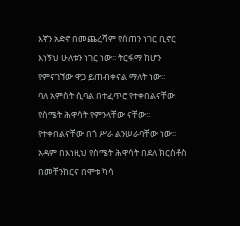እኛን አድኖ በመጨረሻም የሰጠን ነገር ቢኖር እነኝህ ሁለቱን ነገር ነው፡፡ ትርፋማ ከሆን የምናገኘው ዋጋ ይጠብቀናል ማለት ነው፡፡
ባለ አምስት ሲባል በተፈጥሮ የተቀበልናቸው የስሜት ሕዋሳት የምንላቸው ናቸው፡፡ የተቀበልናቸው በጎ ሥራ ልንሠራባቸው ነው፡፡ አዳም በእነዚህ የስሜት ሕዋሳት በደለ ክርስቶስ በመቸንከርና በሞቱ ካሳ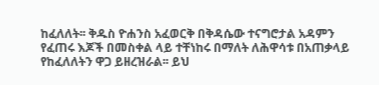ከፈለለት፡፡ ቅዱስ ዮሐንስ አፈወርቅ በቅዳሴው ተናግሮታል አዳምን የፈጠሩ እጆች በመስቀል ላይ ተቸነከሩ በማለት ለሕዋሳቱ በአጠቃላይ የከፈለለትን ዋጋ ይዘረዝራል፡፡ ይህ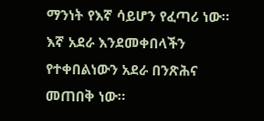ማንነት የእኛ ሳይሆን የፈጣሪ ነው፡፡ እኛ አደራ እንደመቀበላችን የተቀበልነውን አደራ በንጽሕና መጠበቅ ነው፡፡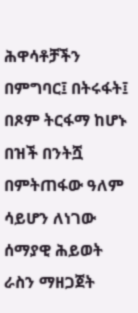ሕዋሳቶቻችን በምግባር፤ በትሩፋት፤ በጾም ትርፋማ ከሆኑ በዝች በንትሿ በምትጠፋው ዓለም ሳይሆን ለነገው ሰማያዊ ሕይወት ራስን ማዘጋጀት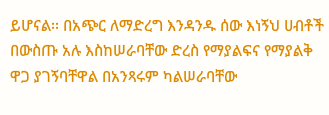ይሆናል፡፡ በአጭር ለማድረግ እንዳንዱ ሰው እነኝህ ሀብቶች በውስጡ አሉ እስከሠራባቸው ድረስ የማያልፍና የማያልቅ ዋጋ ያገኝባቸዋል በአንጻሩም ካልሠራባቸው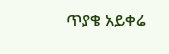ጥያቄ አይቀሬ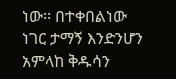ነው፡፡ በተቀበልነው ነገር ታማኝ እንድንሆን አምላከ ቅዱሳን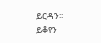ይርዳን፡፡
ይቆየን